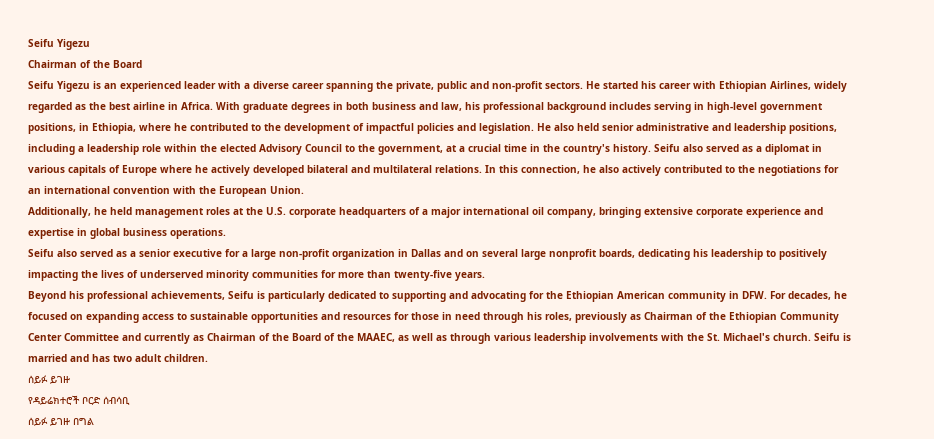Seifu Yigezu
Chairman of the Board
Seifu Yigezu is an experienced leader with a diverse career spanning the private, public and non-profit sectors. He started his career with Ethiopian Airlines, widely regarded as the best airline in Africa. With graduate degrees in both business and law, his professional background includes serving in high-level government positions, in Ethiopia, where he contributed to the development of impactful policies and legislation. He also held senior administrative and leadership positions, including a leadership role within the elected Advisory Council to the government, at a crucial time in the country's history. Seifu also served as a diplomat in various capitals of Europe where he actively developed bilateral and multilateral relations. In this connection, he also actively contributed to the negotiations for an international convention with the European Union.
Additionally, he held management roles at the U.S. corporate headquarters of a major international oil company, bringing extensive corporate experience and expertise in global business operations.
Seifu also served as a senior executive for a large non-profit organization in Dallas and on several large nonprofit boards, dedicating his leadership to positively impacting the lives of underserved minority communities for more than twenty-five years.
Beyond his professional achievements, Seifu is particularly dedicated to supporting and advocating for the Ethiopian American community in DFW. For decades, he focused on expanding access to sustainable opportunities and resources for those in need through his roles, previously as Chairman of the Ethiopian Community Center Committee and currently as Chairman of the Board of the MAAEC, as well as through various leadership involvements with the St. Michael's church. Seifu is married and has two adult children.
ሰይፉ ይገዙ
የዳይሬክተሮች ቦርድ ሰብሳቢ
ሰይፉ ይገዙ በግል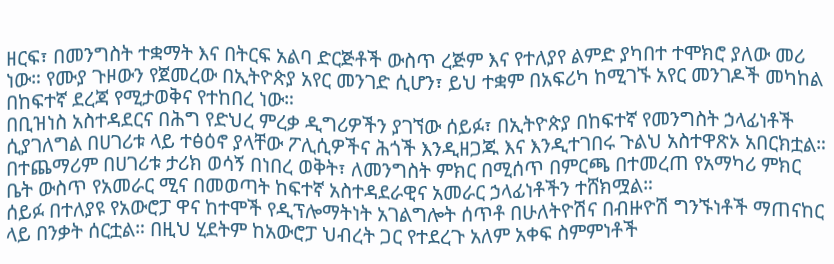ዘርፍ፣ በመንግስት ተቋማት እና በትርፍ አልባ ድርጅቶች ውስጥ ረጅም እና የተለያየ ልምድ ያካበተ ተሞክሮ ያለው መሪ ነው። የሙያ ጉዞውን የጀመረው በኢትዮጵያ አየር መንገድ ሲሆን፣ ይህ ተቋም በአፍሪካ ከሚገኙ አየር መንገዶች መካከል በከፍተኛ ደረጃ የሚታወቅና የተከበረ ነው።
በቢዝነስ አስተዳደርና በሕግ የድህረ ምረቃ ዲግሪዎችን ያገኘው ሰይፉ፣ በኢትዮጵያ በከፍተኛ የመንግስት ኃላፊነቶች ሲያገለግል በሀገሪቱ ላይ ተፅዕኖ ያላቸው ፖሊሲዎችና ሕጎች እንዲዘጋጁ እና እንዲተገበሩ ጉልህ አስተዋጽኦ አበርክቷል። በተጨማሪም በሀገሪቱ ታሪክ ወሳኝ በነበረ ወቅት፣ ለመንግስት ምክር በሚሰጥ በምርጫ በተመረጠ የአማካሪ ምክር ቤት ውስጥ የአመራር ሚና በመወጣት ከፍተኛ አስተዳደራዊና አመራር ኃላፊነቶችን ተሸክሟል።
ሰይፉ በተለያዩ የአውሮፓ ዋና ከተሞች የዲፕሎማትነት አገልግሎት ሰጥቶ በሁለትዮሽና በብዙዮሽ ግንኙነቶች ማጠናከር ላይ በንቃት ሰርቷል። በዚህ ሂደትም ከአውሮፓ ህብረት ጋር የተደረጉ አለም አቀፍ ስምምነቶች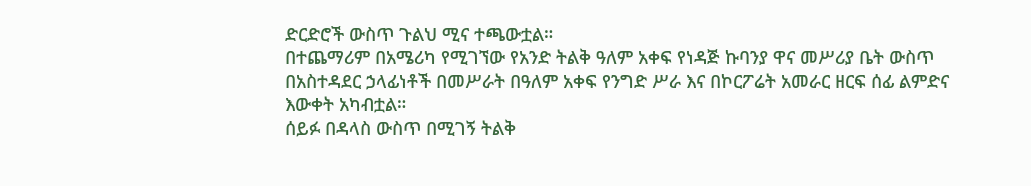ድርድሮች ውስጥ ጉልህ ሚና ተጫውቷል።
በተጨማሪም በአሜሪካ የሚገኘው የአንድ ትልቅ ዓለም አቀፍ የነዳጅ ኩባንያ ዋና መሥሪያ ቤት ውስጥ በአስተዳደር ኃላፊነቶች በመሥራት በዓለም አቀፍ የንግድ ሥራ እና በኮርፖሬት አመራር ዘርፍ ሰፊ ልምድና እውቀት አካብቷል።
ሰይፉ በዳላስ ውስጥ በሚገኝ ትልቅ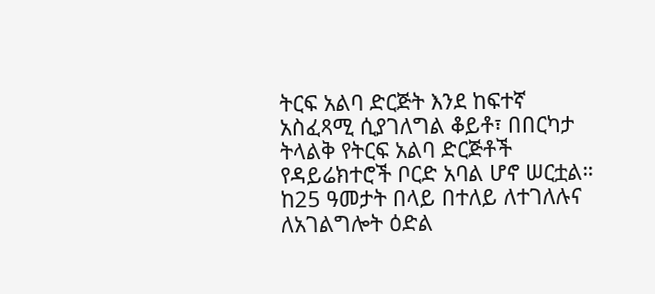ትርፍ አልባ ድርጅት እንደ ከፍተኛ አስፈጻሚ ሲያገለግል ቆይቶ፣ በበርካታ ትላልቅ የትርፍ አልባ ድርጅቶች የዳይሬክተሮች ቦርድ አባል ሆኖ ሠርቷል። ከ25 ዓመታት በላይ በተለይ ለተገለሉና ለአገልግሎት ዕድል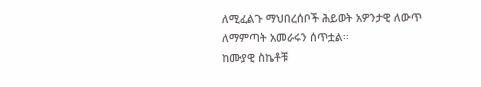ለሚፈልጉ ማህበረሰቦች ሕይወት አዎንታዊ ለውጥ ለማምጣት አመራሩን ሰጥቷል።
ከሙያዊ ስኬቶቹ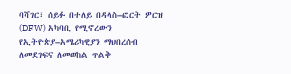ባሻገር፣ ሰይፉ በተለይ በዳላስ–ፎርት ዎርዝ (DFW) አካባቢ የሚኖረውን የኢትዮጵያ–አሜሪካዊያን ማህበረሰብ ለመደገፍና ለመወከል ጥልቅ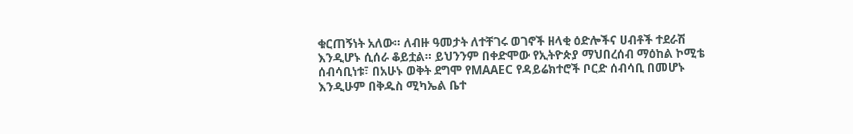ቁርጠኝነት አለው። ለብዙ ዓመታት ለተቸገሩ ወገኖች ዘላቂ ዕድሎችና ሀብቶች ተደራሽ እንዲሆኑ ሲሰራ ቆይቷል። ይህንንም በቀድሞው የኢትዮጵያ ማህበረሰብ ማዕከል ኮሚቴ ሰብሳቢነቱ፣ በአሁኑ ወቅት ደግሞ የMAAEC የዳይሬክተሮች ቦርድ ሰብሳቢ በመሆኑ እንዲሁም በቅዱስ ሚካኤል ቤተ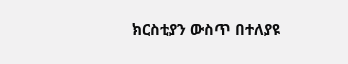ክርስቲያን ውስጥ በተለያዩ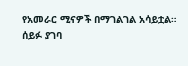የአመራር ሚናዎች በማገልገል አሳይቷል።
ሰይፉ ያገባ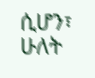ሲሆን፣ ሁለት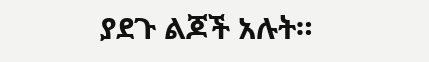ያደጉ ልጆች አሉት።